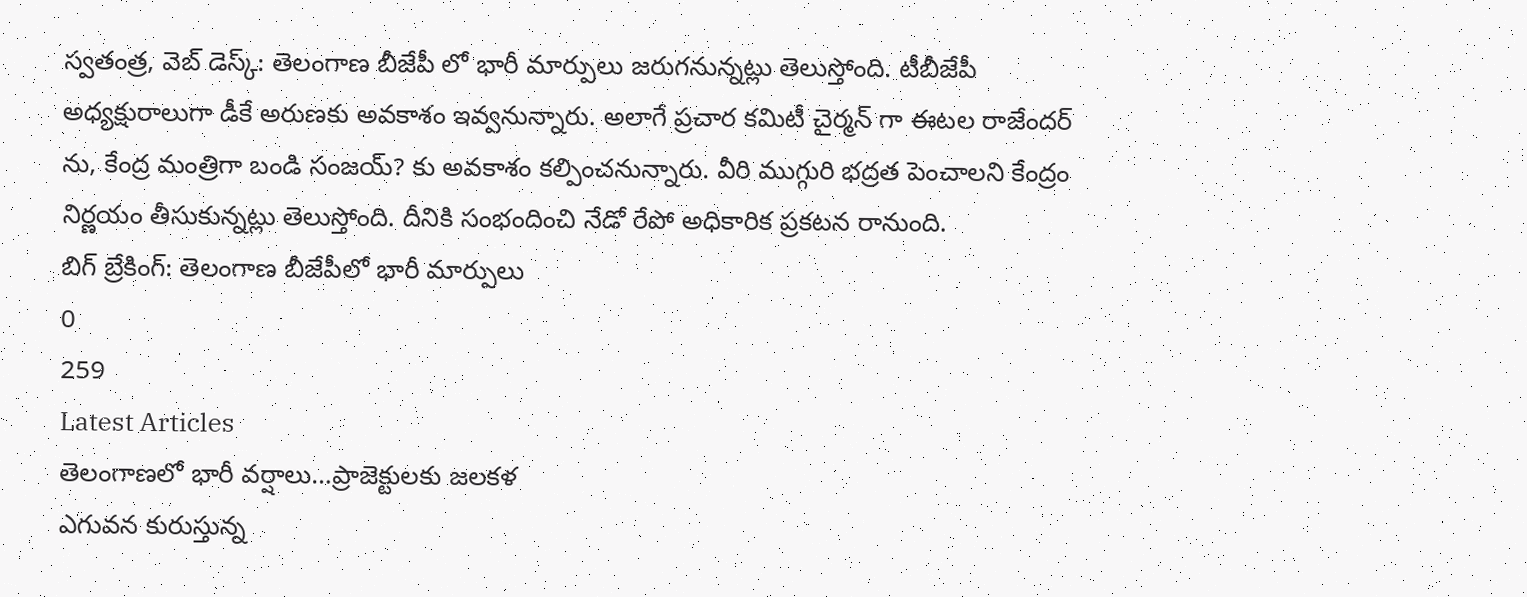స్వతంత్ర, వెబ్ డెస్క్: తెలంగాణ బీజేపీ లో భారీ మార్పులు జరుగనున్నట్లు తెలుస్తోంది. టీబీజేపీ అధ్యక్షురాలుగా డీకే అరుణకు అవకాశం ఇవ్వనున్నారు. అలాగే ప్రచార కమిటీ చైర్మన్ గా ఈటల రాజేందర్ ను, కేంద్ర మంత్రిగా బండి సంజయ్? కు అవకాశం కల్పించనున్నారు. వీరి ముగ్గురి భద్రత పెంచాలని కేంద్రం నిర్ణయం తీసుకున్నట్లు తెలుస్తోంది. దీనికి సంభందించి నేడో రేపో అధికారిక ప్రకటన రానుంది.
బిగ్ బ్రేకింగ్: తెలంగాణ బీజేపీలో భారీ మార్పులు
0
259
Latest Articles
తెలంగాణలో భారీ వర్షాలు…ప్రాజెక్టులకు జలకళ
ఎగువన కురుస్తున్న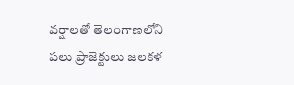వర్షాలతో తెలంగాణలోని పలు ప్రాజెక్టులు జలకళ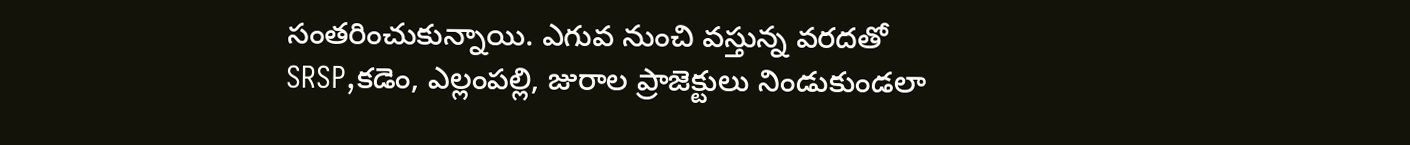సంతరించుకున్నాయి. ఎగువ నుంచి వస్తున్న వరదతో SRSP,కడెం, ఎల్లంపల్లి, జురాల ప్రాజెక్టులు నిండుకుండలా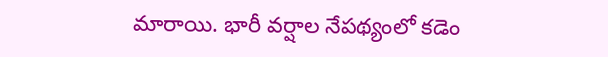మారాయి. భారీ వర్షాల నేపథ్యంలో కడెం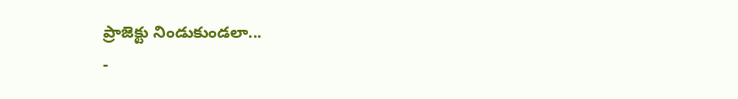ప్రాజెక్టు నిండుకుండలా...
-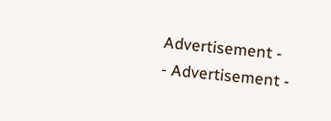Advertisement -
- Advertisement -